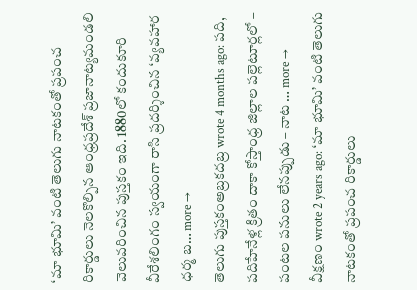‘మా భూమి’ వంటి తెలుగు నాటకంతో ప్రపంచ రికార్డులు నెలకొల్పిన ఆంధ్రప్రదేశ్ ప్రజానాట్యమండలి వెలువరించిన పుస్తకం ఇది. 1880లో కందుకూరి వీరేశలింగం స్వయంగా రాసి ప్రదర్శించిన ‘వ్యవహార ధర్మ బ… more →
తెలుగు పుస్తకంఅబ్రకదబ్ర wrote 4 months ago: పది, పదిహేనేళ్ల క్రితం దాకా కోస్తాంధ్ర జిల్లాల పల్లెటూర్లలో – పంటల పనులు లేనప్పుడు – నాట … more →
వీక్షణం wrote 2 years ago: ‘మా భూమి’ వంటి తెలుగు నాటకంతో ప్రపంచ రికార్డులు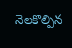నెలకొల్పిన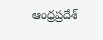ఆంధ్రప్రదేశ్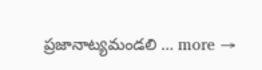ప్రజానాట్యమండలి … more →